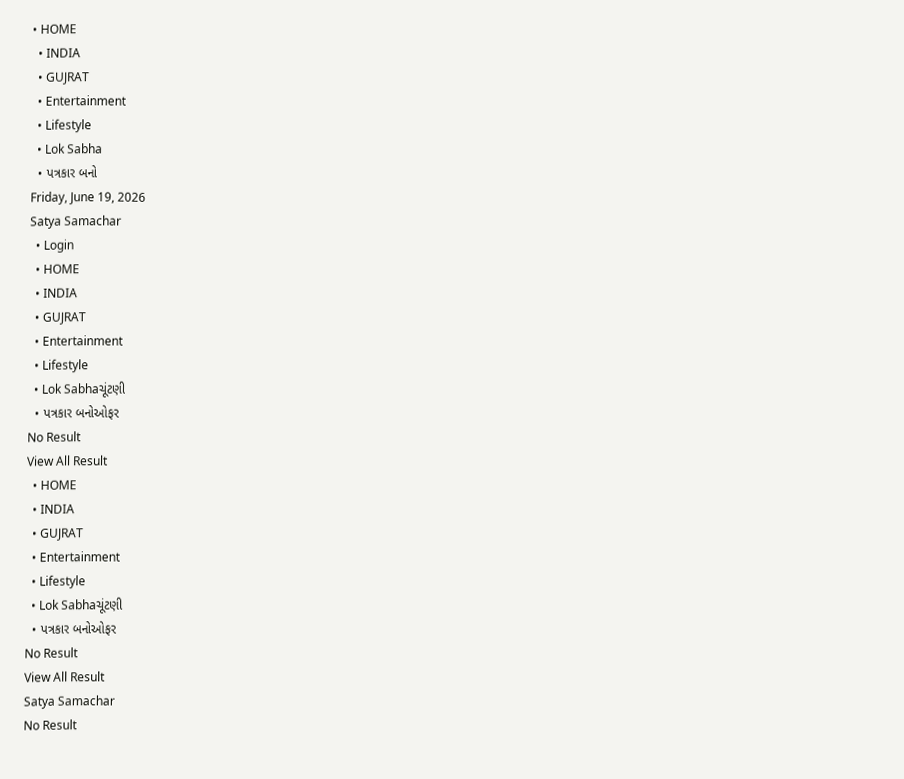• HOME
  • INDIA
  • GUJRAT
  • Entertainment
  • Lifestyle
  • Lok Sabha
  • પત્રકાર બનો
Friday, June 19, 2026
Satya Samachar
  • Login
  • HOME
  • INDIA
  • GUJRAT
  • Entertainment
  • Lifestyle
  • Lok Sabhaચૂંટણી
  • પત્રકાર બનોઓફર
No Result
View All Result
  • HOME
  • INDIA
  • GUJRAT
  • Entertainment
  • Lifestyle
  • Lok Sabhaચૂંટણી
  • પત્રકાર બનોઓફર
No Result
View All Result
Satya Samachar
No Result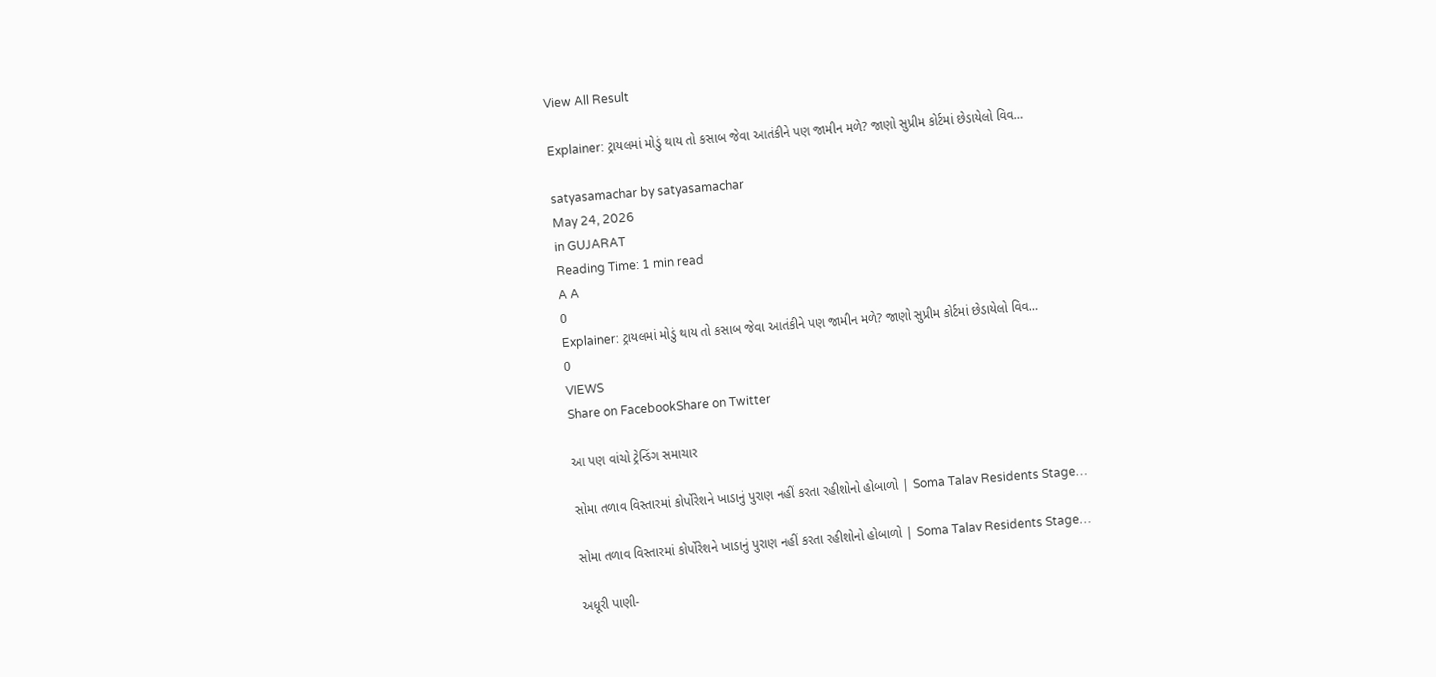View All Result

Explainer: ટ્રાયલમાં મોડું થાય તો કસાબ જેવા આતંકીને પણ જામીન મળે? જાણો સુપ્રીમ કોર્ટમાં છેડાયેલો વિવ…

satyasamachar by satyasamachar
May 24, 2026
in GUJARAT
Reading Time: 1 min read
A A
0
Explainer: ટ્રાયલમાં મોડું થાય તો કસાબ જેવા આતંકીને પણ જામીન મળે? જાણો સુપ્રીમ કોર્ટમાં છેડાયેલો વિવ…
0
VIEWS
Share on FacebookShare on Twitter

આ પણ વાંચો ટ્રેન્ડિંગ સમાચાર

સોમા તળાવ વિસ્તારમાં કોર્પોરેશને ખાડાનું પુરાણ નહીં કરતા રહીશોનો હોબાળો | Soma Talav Residents Stage…

સોમા તળાવ વિસ્તારમાં કોર્પોરેશને ખાડાનું પુરાણ નહીં કરતા રહીશોનો હોબાળો | Soma Talav Residents Stage…

અધૂરી પાણી-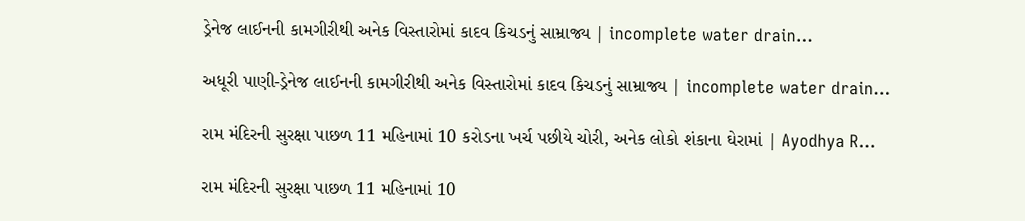ડ્રેનેજ લાઈનની કામગીરીથી અનેક વિસ્તારોમાં કાદવ કિચડનું સામ્રાજ્ય | incomplete water drain…

અધૂરી પાણી-ડ્રેનેજ લાઈનની કામગીરીથી અનેક વિસ્તારોમાં કાદવ કિચડનું સામ્રાજ્ય | incomplete water drain…

રામ મંદિરની સુરક્ષા પાછળ 11 મહિનામાં 10 કરોડના ખર્ચ પછીયે ચોરી, અનેક લોકો શંકાના ઘેરામાં | Ayodhya R…

રામ મંદિરની સુરક્ષા પાછળ 11 મહિનામાં 10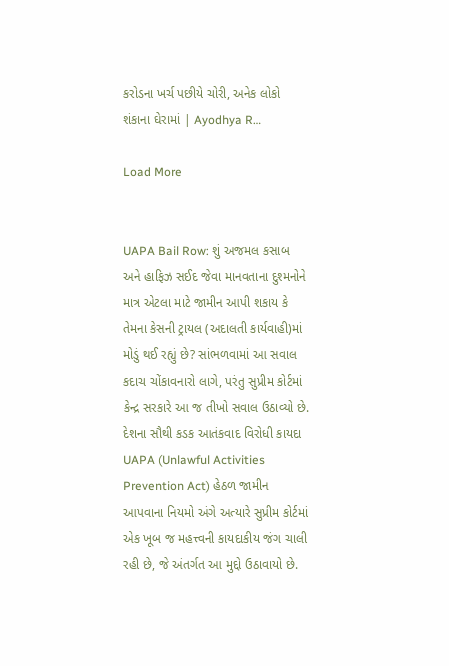કરોડના ખર્ચ પછીયે ચોરી, અનેક લોકો શંકાના ઘેરામાં | Ayodhya R…

Load More


UAPA Bail Row: શું અજમલ કસાબ અને હાફિઝ સઈદ જેવા માનવતાના દુશ્મનોને માત્ર એટલા માટે જામીન આપી શકાય કે તેમના કેસની ટ્રાયલ (અદાલતી કાર્યવાહી)માં મોડું થઈ રહ્યું છે? સાંભળવામાં આ સવાલ કદાચ ચોંકાવનારો લાગે, પરંતુ સુપ્રીમ કોર્ટમાં કેન્દ્ર સરકારે આ જ તીખો સવાલ ઉઠાવ્યો છે. દેશના સૌથી કડક આતંકવાદ વિરોધી કાયદા UAPA (Unlawful Activities Prevention Act) હેઠળ જામીન આપવાના નિયમો અંગે અત્યારે સુપ્રીમ કોર્ટમાં એક ખૂબ જ મહત્ત્વની કાયદાકીય જંગ ચાલી રહી છે, જે અંતર્ગત આ મુદ્દો ઉઠાવાયો છે.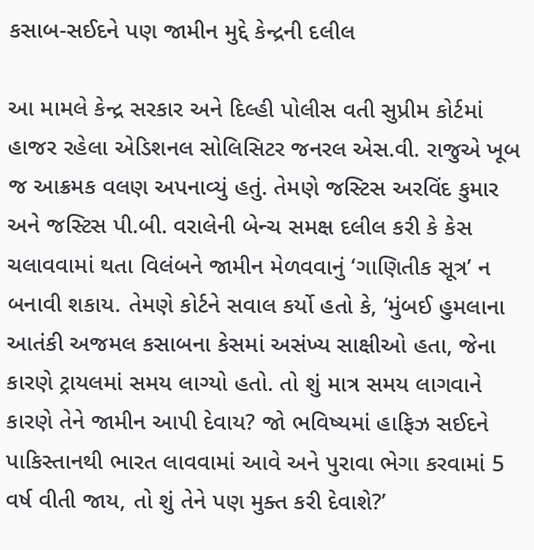કસાબ-સઈદને પણ જામીન મુદ્દે કેન્દ્રની દલીલ

આ મામલે કેન્દ્ર સરકાર અને દિલ્હી પોલીસ વતી સુપ્રીમ કોર્ટમાં હાજર રહેલા એડિશનલ સોલિસિટર જનરલ એસ.વી. રાજુએ ખૂબ જ આક્રમક વલણ અપનાવ્યું હતું. તેમણે જસ્ટિસ અરવિંદ કુમાર અને જસ્ટિસ પી.બી. વરાલેની બેન્ચ સમક્ષ દલીલ કરી કે કેસ ચલાવવામાં થતા વિલંબને જામીન મેળવવાનું ‘ગાણિતીક સૂત્ર’ ન બનાવી શકાય. તેમણે કોર્ટને સવાલ કર્યો હતો કે, ‘મુંબઈ હુમલાના આતંકી અજમલ કસાબના કેસમાં અસંખ્ય સાક્ષીઓ હતા, જેના કારણે ટ્રાયલમાં સમય લાગ્યો હતો. તો શું માત્ર સમય લાગવાને કારણે તેને જામીન આપી દેવાય? જો ભવિષ્યમાં હાફિઝ સઈદને પાકિસ્તાનથી ભારત લાવવામાં આવે અને પુરાવા ભેગા કરવામાં 5 વર્ષ વીતી જાય, તો શું તેને પણ મુક્ત કરી દેવાશે?’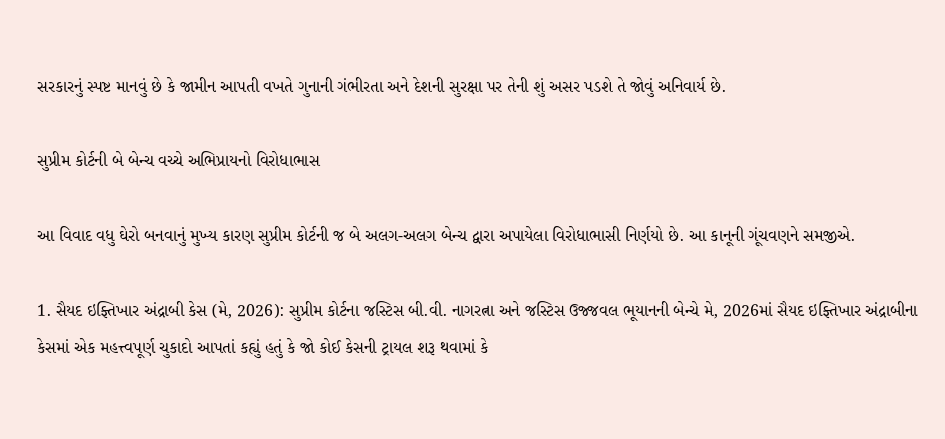સરકારનું સ્પષ્ટ માનવું છે કે જામીન આપતી વખતે ગુનાની ગંભીરતા અને દેશની સુરક્ષા પર તેની શું અસર પડશે તે જોવું અનિવાર્ય છે.

સુપ્રીમ કોર્ટની બે બેન્ચ વચ્ચે અભિપ્રાયનો વિરોધાભાસ

આ વિવાદ વધુ ઘેરો બનવાનું મુખ્ય કારણ સુપ્રીમ કોર્ટની જ બે અલગ-અલગ બેન્ચ દ્વારા અપાયેલા વિરોધાભાસી નિર્ણયો છે. આ કાનૂની ગૂંચવણને સમજીએ.

1. સૈયદ ઇફ્તિખાર અંદ્રાબી કેસ (મે, 2026): સુપ્રીમ કોર્ટના જસ્ટિસ બી.વી. નાગરત્ના અને જસ્ટિસ ઉજ્જવલ ભૂયાનની બેન્ચે મે, 2026માં સૈયદ ઇફ્તિખાર અંદ્રાબીના કેસમાં એક મહત્ત્વપૂર્ણ ચુકાદો આપતાં કહ્યું હતું કે જો કોઈ કેસની ટ્રાયલ શરૂ થવામાં કે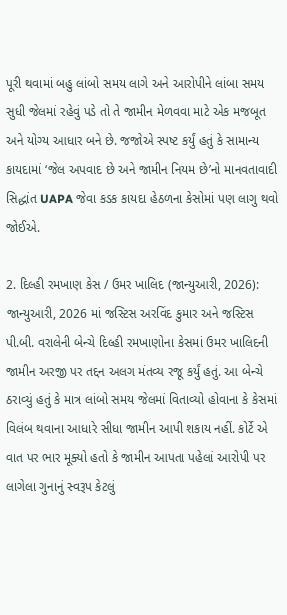પૂરી થવામાં બહુ લાંબો સમય લાગે અને આરોપીને લાંબા સમય સુધી જેલમાં રહેવું પડે તો તે જામીન મેળવવા માટે એક મજબૂત અને યોગ્ય આધાર બને છે. જજોએ સ્પષ્ટ કર્યું હતું કે સામાન્ય કાયદામાં ‘જેલ અપવાદ છે અને જામીન નિયમ છે’નો માનવતાવાદી સિદ્ધાંત UAPA જેવા કડક કાયદા હેઠળના કેસોમાં પણ લાગુ થવો જોઈએ.

2. દિલ્હી રમખાણ કેસ / ઉમર ખાલિદ (જાન્યુઆરી, 2026): જાન્યુઆરી, 2026 માં જસ્ટિસ અરવિંદ કુમાર અને જસ્ટિસ પી.બી. વરાલેની બેન્ચે દિલ્હી રમખાણોના કેસમાં ઉમર ખાલિદની જામીન અરજી પર તદ્દન અલગ મંતવ્ય રજૂ કર્યું હતું. આ બેન્ચે ઠરાવ્યું હતું કે માત્ર લાંબો સમય જેલમાં વિતાવ્યો હોવાના કે કેસમાં વિલંબ થવાના આધારે સીધા જામીન આપી શકાય નહીં. કોર્ટે એ વાત પર ભાર મૂક્યો હતો કે જામીન આપતા પહેલાં આરોપી પર લાગેલા ગુનાનું સ્વરૂપ કેટલું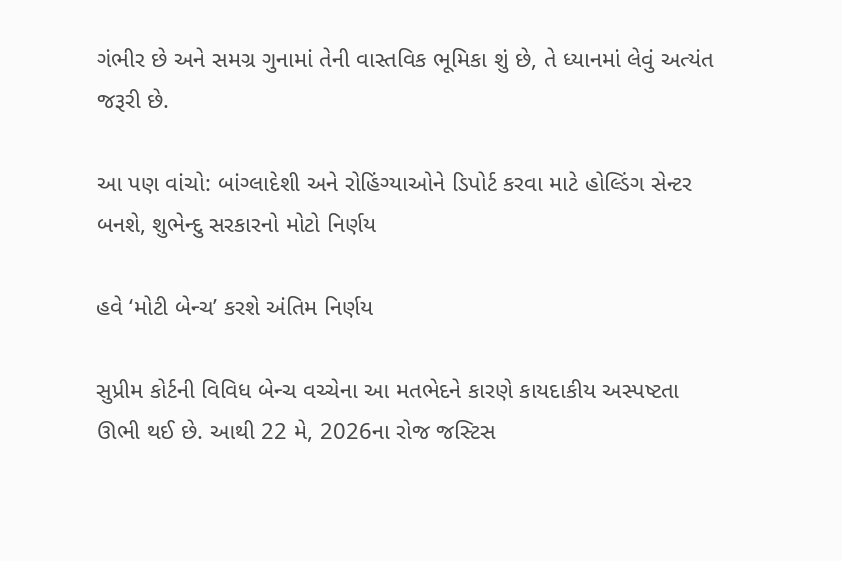ગંભીર છે અને સમગ્ર ગુનામાં તેની વાસ્તવિક ભૂમિકા શું છે, તે ધ્યાનમાં લેવું અત્યંત જરૂરી છે.

આ પણ વાંચો: બાંગ્લાદેશી અને રોહિંગ્યાઓને ડિપોર્ટ કરવા માટે હોલ્ડિંગ સેન્ટર બનશે, શુભેન્દુ સરકારનો મોટો નિર્ણય

હવે ‘મોટી બેન્ચ’ કરશે અંતિમ નિર્ણય

સુપ્રીમ કોર્ટની વિવિધ બેન્ચ વચ્ચેના આ મતભેદને કારણે કાયદાકીય અસ્પષ્ટતા ઊભી થઈ છે. આથી 22 મે, 2026ના રોજ જસ્ટિસ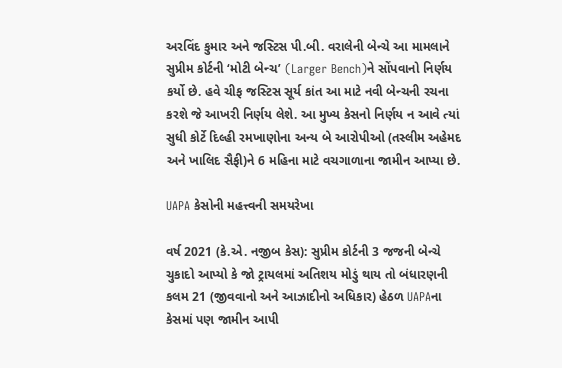અરવિંદ કુમાર અને જસ્ટિસ પી.બી. વરાલેની બેન્ચે આ મામલાને સુપ્રીમ કોર્ટની ‘મોટી બેન્ચ’ (Larger Bench)ને સોંપવાનો નિર્ણય કર્યો છે. હવે ચીફ જસ્ટિસ સૂર્ય કાંત આ માટે નવી બેન્ચની રચના કરશે જે આખરી નિર્ણય લેશે. આ મુખ્ય કેસનો નિર્ણય ન આવે ત્યાં સુધી કોર્ટે દિલ્હી રમખાણોના અન્ય બે આરોપીઓ (તસ્લીમ અહેમદ અને ખાલિદ સૈફી)ને 6 મહિના માટે વચગાળાના જામીન આપ્યા છે.

UAPA કેસોની મહત્ત્વની સમયરેખા

વર્ષ 2021 (કે.એ. નજીબ કેસ): સુપ્રીમ કોર્ટની 3 જજની બેન્ચે ચુકાદો આપ્યો કે જો ટ્રાયલમાં અતિશય મોડું થાય તો બંધારણની કલમ 21 (જીવવાનો અને આઝાદીનો અધિકાર) હેઠળ UAPAના કેસમાં પણ જામીન આપી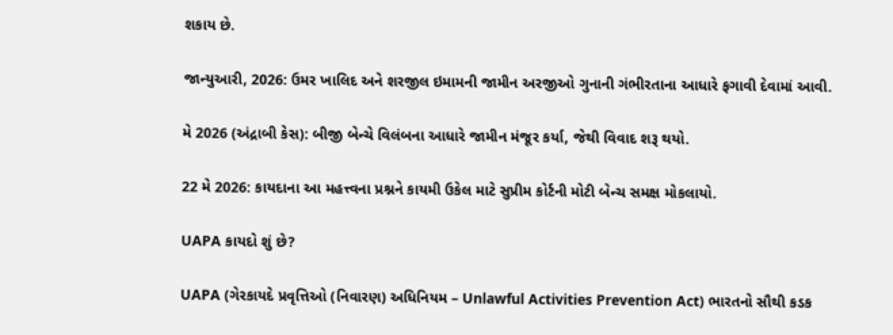શકાય છે.

જાન્યુઆરી, 2026: ઉમર ખાલિદ અને શરજીલ ઇમામની જામીન અરજીઓ ગુનાની ગંભીરતાના આધારે ફગાવી દેવામાં આવી.

મે 2026 (અંદ્રાબી કેસ): બીજી બેન્ચે વિલંબના આધારે જામીન મંજૂર કર્યા, જેથી વિવાદ શરૂ થયો.

22 મે 2026: કાયદાના આ મહત્ત્વના પ્રશ્નને કાયમી ઉકેલ માટે સુપ્રીમ કોર્ટની મોટી બેન્ચ સમક્ષ મોકલાયો.

UAPA કાયદો શું છે?

UAPA (ગેરકાયદે પ્રવૃત્તિઓ (નિવારણ) અધિનિયમ – Unlawful Activities Prevention Act) ભારતનો સૌથી કડક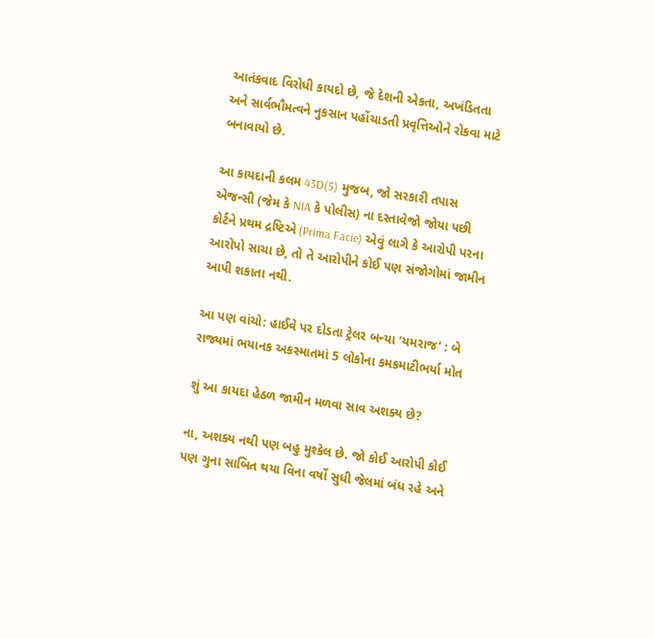આતંકવાદ વિરોધી કાયદો છે, જે દેશની એકતા, અખંડિતતા અને સાર્વભૌમત્વને નુકસાન પહોંચાડતી પ્રવૃત્તિઓને રોકવા માટે બનાવાયો છે.

આ કાયદાની કલમ 43D(5) મુજબ, જો સરકારી તપાસ એજન્સી (જેમ કે NIA કે પોલીસ) ના દસ્તાવેજો જોયા પછી કોર્ટને પ્રથમ દ્રષ્ટિએ (Prima Facie) એવું લાગે કે આરોપી પરના આરોપો સાચા છે, તો તે આરોપીને કોઈ પણ સંજોગોમાં જામીન આપી શકાતા નથી.

આ પણ વાંચો: હાઈવે પર દોડતા ટ્રેલર બન્યા ‘યમરાજ’ : બે રાજ્યમાં ભયાનક અકસ્માતમાં 5 લોકોના કમકમાટીભર્યા મોત

શું આ કાયદા હેઠળ જામીન મળવા સાવ અશક્ય છે?

ના, અશક્ય નથી પણ બહુ મુશ્કેલ છે. જો કોઈ આરોપી કોઈ પણ ગુના સાબિત થયા વિના વર્ષો સુધી જેલમાં બંધ રહે અને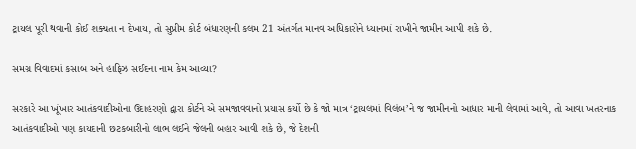ટ્રાયલ પૂરી થવાની કોઈ શક્યતા ન દેખાય, તો સુપ્રીમ કોર્ટ બંધારણની કલમ 21 અંતર્ગત માનવ અધિકારોને ધ્યાનમાં રાખીને જામીન આપી શકે છે.

સમગ્ર વિવાદમાં કસાબ અને હાફિઝ સઈદના નામ કેમ આવ્યા?

સરકારે આ ખૂંખાર આતંકવાદીઓના ઉદાહરણો દ્વારા કોર્ટને એ સમજાવવાનો પ્રયાસ કર્યો છે કે જો માત્ર ‘ટ્રાયલમાં વિલંબ’ને જ જામીનનો આધાર માની લેવામાં આવે, તો આવા ખતરનાક આતંકવાદીઓ પણ કાયદાની છટકબારીનો લાભ લઈને જેલની બહાર આવી શકે છે, જે દેશની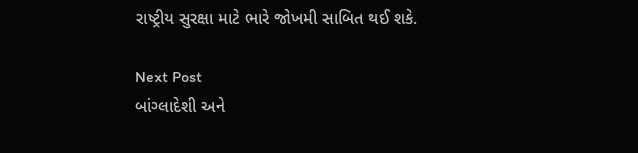રાષ્ટ્રીય સુરક્ષા માટે ભારે જોખમી સાબિત થઈ શકે.

Next Post
બાંગ્લાદેશી અને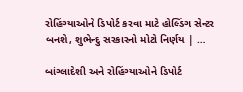રોહિંગ્યાઓને ડિપોર્ટ કરવા માટે હોલ્ડિંગ સેન્ટર બનશે, શુભેન્દુ સરકારનો મોટો નિર્ણય | …

બાંગ્લાદેશી અને રોહિંગ્યાઓને ડિપોર્ટ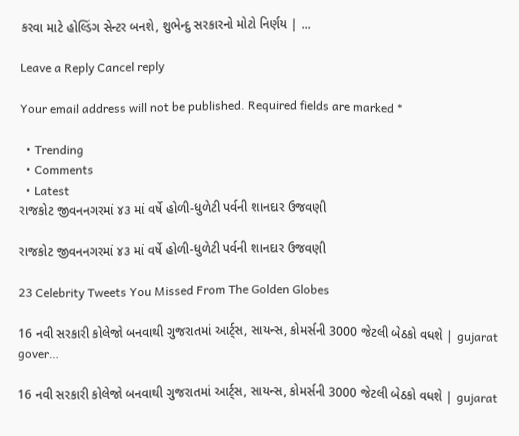કરવા માટે હોલ્ડિંગ સેન્ટર બનશે, શુભેન્દુ સરકારનો મોટો નિર્ણય | ...

Leave a Reply Cancel reply

Your email address will not be published. Required fields are marked *

  • Trending
  • Comments
  • Latest
રાજકોટ જીવનનગરમાં ૪૩ માં વર્ષે હોળી-ધુળેટી પર્વની શાનદાર ઉજવણી

રાજકોટ જીવનનગરમાં ૪૩ માં વર્ષે હોળી-ધુળેટી પર્વની શાનદાર ઉજવણી

23 Celebrity Tweets You Missed From The Golden Globes

16 નવી સરકારી કોલેજો બનવાથી ગુજરાતમાં આર્ટ્સ, સાયન્સ, કોમર્સની 3000 જેટલી બેઠકો વધશે | gujarat gover…

16 નવી સરકારી કોલેજો બનવાથી ગુજરાતમાં આર્ટ્સ, સાયન્સ, કોમર્સની 3000 જેટલી બેઠકો વધશે | gujarat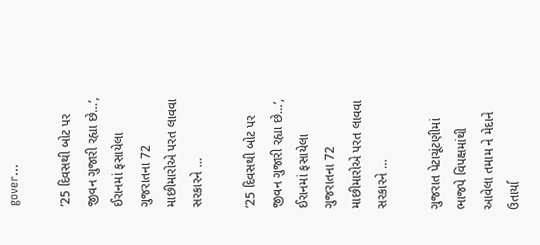gover…

’25 દિવસથી બોટ પર જીવન ગુજારી રહ્યા છે…’, ઈરાનમાં ફસાયેલા ગુજરાતના 72 માછીમારોએ પરત લાવવા સરકારને …

’25 દિવસથી બોટ પર જીવન ગુજારી રહ્યા છે…’, ઈરાનમાં ફસાયેલા ગુજરાતના 72 માછીમારોએ પરત લાવવા સરકારને …

ગુજરાત પેટાચૂંટણીમાં ભાજપે વિપક્ષમાંથી આવેલા તમામ ને મેદાને ઉતાર્યા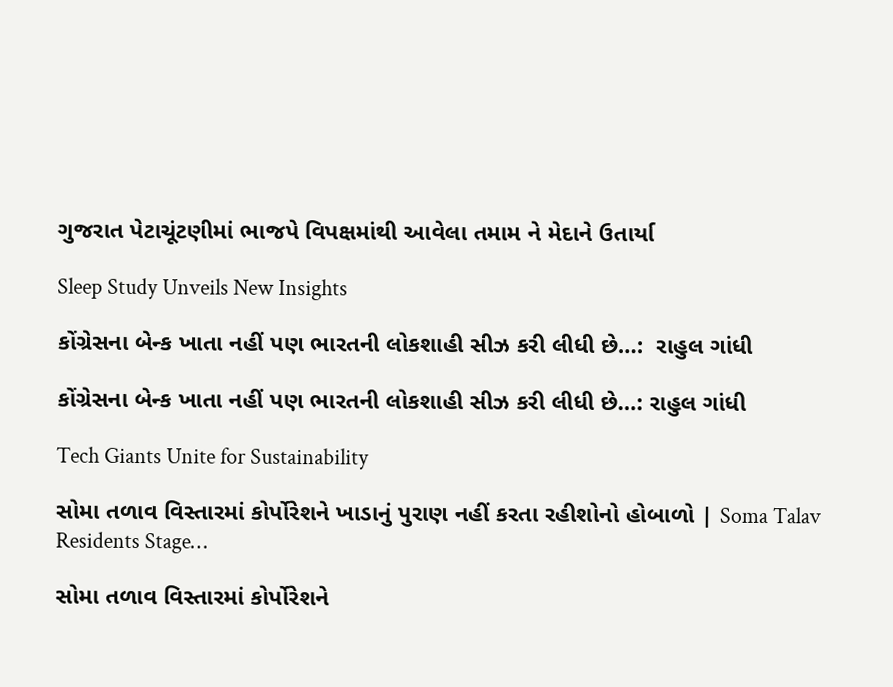ગુજરાત પેટાચૂંટણીમાં ભાજપે વિપક્ષમાંથી આવેલા તમામ ને મેદાને ઉતાર્યા

Sleep Study Unveils New Insights

કોંગ્રેસના બેન્ક ખાતા નહીં પણ ભારતની લોકશાહી સીઝ કરી લીધી છે…:  રાહુલ ગાંધી

કોંગ્રેસના બેન્ક ખાતા નહીં પણ ભારતની લોકશાહી સીઝ કરી લીધી છે…: રાહુલ ગાંધી

Tech Giants Unite for Sustainability

સોમા તળાવ વિસ્તારમાં કોર્પોરેશને ખાડાનું પુરાણ નહીં કરતા રહીશોનો હોબાળો | Soma Talav Residents Stage…

સોમા તળાવ વિસ્તારમાં કોર્પોરેશને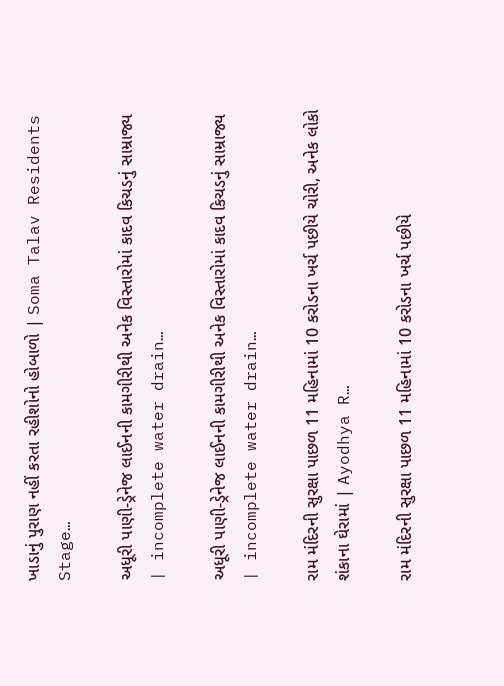ખાડાનું પુરાણ નહીં કરતા રહીશોનો હોબાળો | Soma Talav Residents Stage…

અધૂરી પાણી-ડ્રેનેજ લાઈનની કામગીરીથી અનેક વિસ્તારોમાં કાદવ કિચડનું સામ્રાજ્ય | incomplete water drain…

અધૂરી પાણી-ડ્રેનેજ લાઈનની કામગીરીથી અનેક વિસ્તારોમાં કાદવ કિચડનું સામ્રાજ્ય | incomplete water drain…

રામ મંદિરની સુરક્ષા પાછળ 11 મહિનામાં 10 કરોડના ખર્ચ પછીયે ચોરી, અનેક લોકો શંકાના ઘેરામાં | Ayodhya R…

રામ મંદિરની સુરક્ષા પાછળ 11 મહિનામાં 10 કરોડના ખર્ચ પછીયે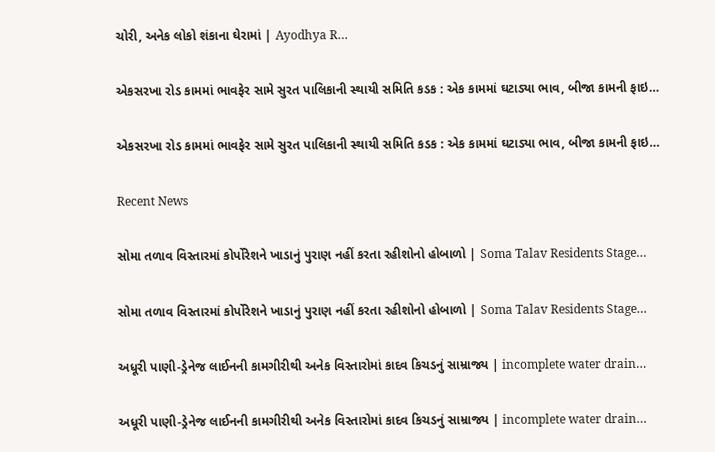ચોરી, અનેક લોકો શંકાના ઘેરામાં | Ayodhya R…

એકસરખા રોડ કામમાં ભાવફેર સામે સુરત પાલિકાની સ્થાયી સમિતિ કડક : એક કામમાં ઘટાડ્યા ભાવ, બીજા કામની ફાઇ…

એકસરખા રોડ કામમાં ભાવફેર સામે સુરત પાલિકાની સ્થાયી સમિતિ કડક : એક કામમાં ઘટાડ્યા ભાવ, બીજા કામની ફાઇ…

Recent News

સોમા તળાવ વિસ્તારમાં કોર્પોરેશને ખાડાનું પુરાણ નહીં કરતા રહીશોનો હોબાળો | Soma Talav Residents Stage…

સોમા તળાવ વિસ્તારમાં કોર્પોરેશને ખાડાનું પુરાણ નહીં કરતા રહીશોનો હોબાળો | Soma Talav Residents Stage…

અધૂરી પાણી-ડ્રેનેજ લાઈનની કામગીરીથી અનેક વિસ્તારોમાં કાદવ કિચડનું સામ્રાજ્ય | incomplete water drain…

અધૂરી પાણી-ડ્રેનેજ લાઈનની કામગીરીથી અનેક વિસ્તારોમાં કાદવ કિચડનું સામ્રાજ્ય | incomplete water drain…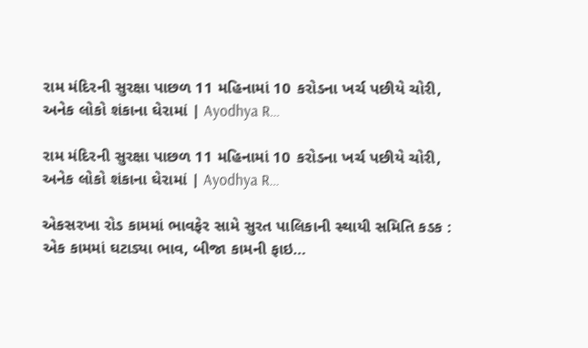રામ મંદિરની સુરક્ષા પાછળ 11 મહિનામાં 10 કરોડના ખર્ચ પછીયે ચોરી, અનેક લોકો શંકાના ઘેરામાં | Ayodhya R…

રામ મંદિરની સુરક્ષા પાછળ 11 મહિનામાં 10 કરોડના ખર્ચ પછીયે ચોરી, અનેક લોકો શંકાના ઘેરામાં | Ayodhya R…

એકસરખા રોડ કામમાં ભાવફેર સામે સુરત પાલિકાની સ્થાયી સમિતિ કડક : એક કામમાં ઘટાડ્યા ભાવ, બીજા કામની ફાઇ…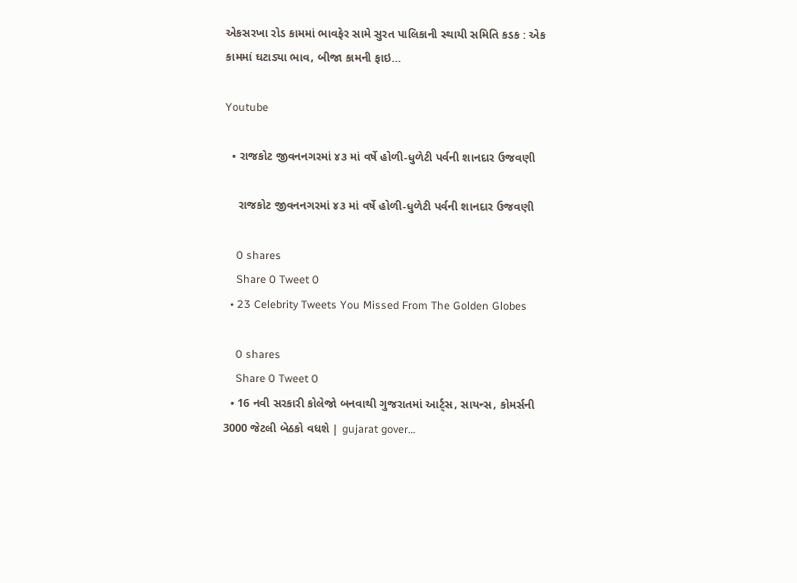એકસરખા રોડ કામમાં ભાવફેર સામે સુરત પાલિકાની સ્થાયી સમિતિ કડક : એક કામમાં ઘટાડ્યા ભાવ, બીજા કામની ફાઇ…

Youtube

  • રાજકોટ જીવનનગરમાં ૪૩ માં વર્ષે હોળી-ધુળેટી પર્વની શાનદાર ઉજવણી

    રાજકોટ જીવનનગરમાં ૪૩ માં વર્ષે હોળી-ધુળેટી પર્વની શાનદાર ઉજવણી

    0 shares
    Share 0 Tweet 0
  • 23 Celebrity Tweets You Missed From The Golden Globes

    0 shares
    Share 0 Tweet 0
  • 16 નવી સરકારી કોલેજો બનવાથી ગુજરાતમાં આર્ટ્સ, સાયન્સ, કોમર્સની 3000 જેટલી બેઠકો વધશે | gujarat gover…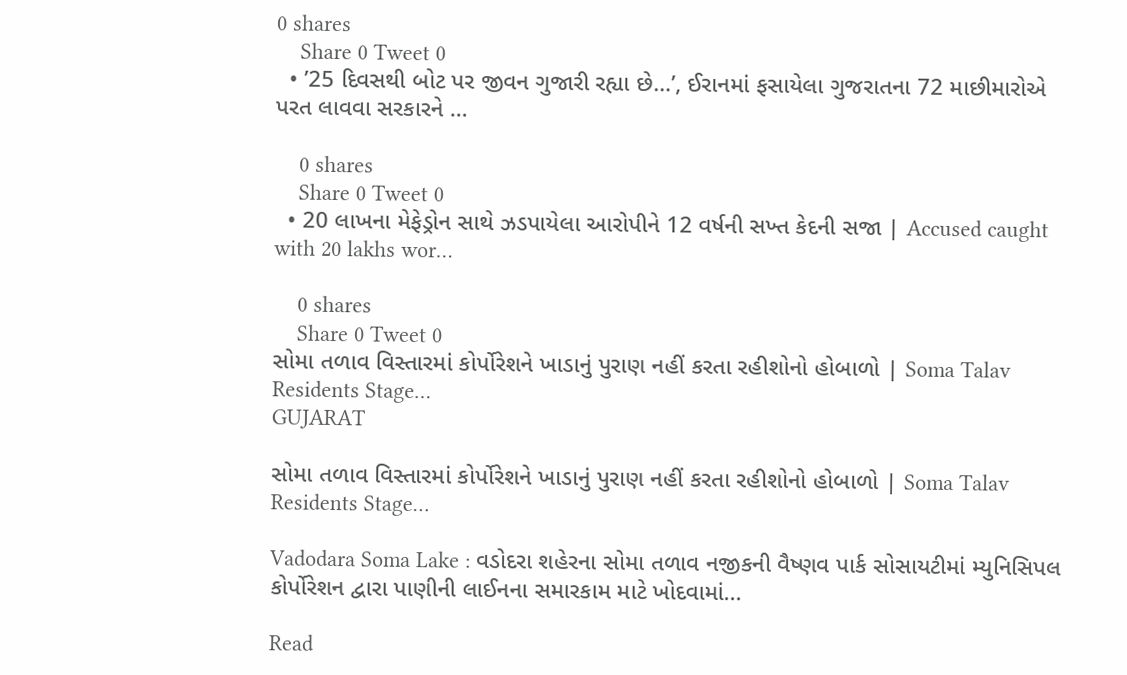0 shares
    Share 0 Tweet 0
  • ’25 દિવસથી બોટ પર જીવન ગુજારી રહ્યા છે…’, ઈરાનમાં ફસાયેલા ગુજરાતના 72 માછીમારોએ પરત લાવવા સરકારને …

    0 shares
    Share 0 Tweet 0
  • 20 લાખના મેફેડ્રોન સાથે ઝડપાયેલા આરોપીને 12 વર્ષની સખ્ત કેદની સજા | Accused caught with 20 lakhs wor…

    0 shares
    Share 0 Tweet 0
સોમા તળાવ વિસ્તારમાં કોર્પોરેશને ખાડાનું પુરાણ નહીં કરતા રહીશોનો હોબાળો | Soma Talav Residents Stage…
GUJARAT

સોમા તળાવ વિસ્તારમાં કોર્પોરેશને ખાડાનું પુરાણ નહીં કરતા રહીશોનો હોબાળો | Soma Talav Residents Stage…

Vadodara Soma Lake : વડોદરા શહેરના સોમા તળાવ નજીકની વૈષ્ણવ પાર્ક સોસાયટીમાં મ્યુનિસિપલ કોર્પોરેશન દ્વારા પાણીની લાઈનના સમારકામ માટે ખોદવામાં...

Read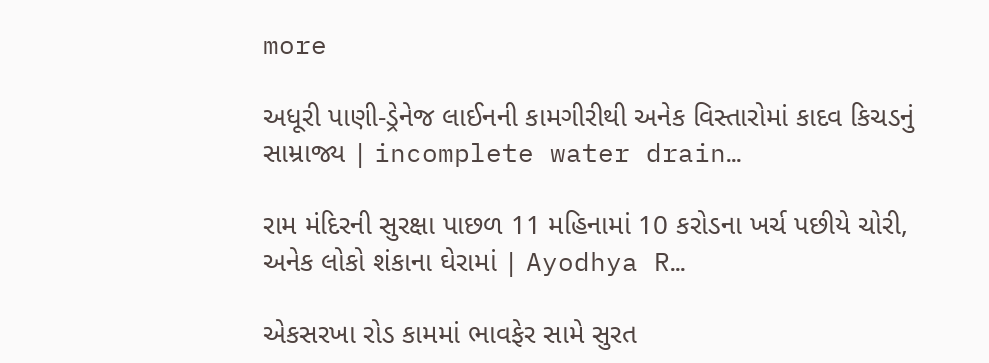more

અધૂરી પાણી-ડ્રેનેજ લાઈનની કામગીરીથી અનેક વિસ્તારોમાં કાદવ કિચડનું સામ્રાજ્ય | incomplete water drain…

રામ મંદિરની સુરક્ષા પાછળ 11 મહિનામાં 10 કરોડના ખર્ચ પછીયે ચોરી, અનેક લોકો શંકાના ઘેરામાં | Ayodhya R…

એકસરખા રોડ કામમાં ભાવફેર સામે સુરત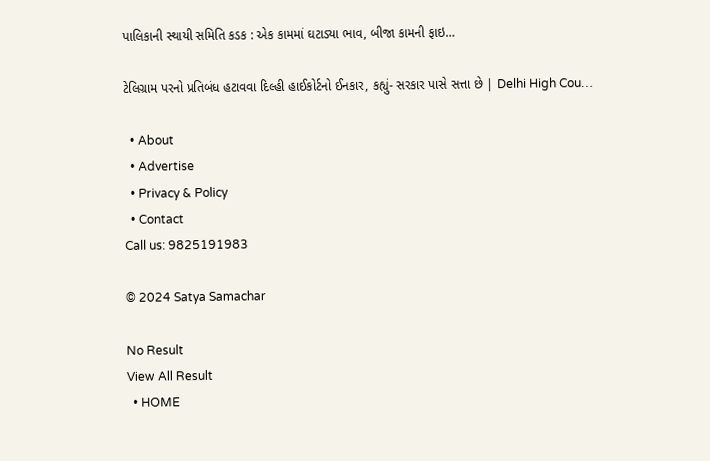પાલિકાની સ્થાયી સમિતિ કડક : એક કામમાં ઘટાડ્યા ભાવ, બીજા કામની ફાઇ…

ટેલિગ્રામ પરનો પ્રતિબંધ હટાવવા દિલ્હી હાઈકોર્ટનો ઈનકાર, કહ્યું- સરકાર પાસે સત્તા છે | Delhi High Cou…

  • About
  • Advertise
  • Privacy & Policy
  • Contact
Call us: 9825191983

© 2024 Satya Samachar

No Result
View All Result
  • HOME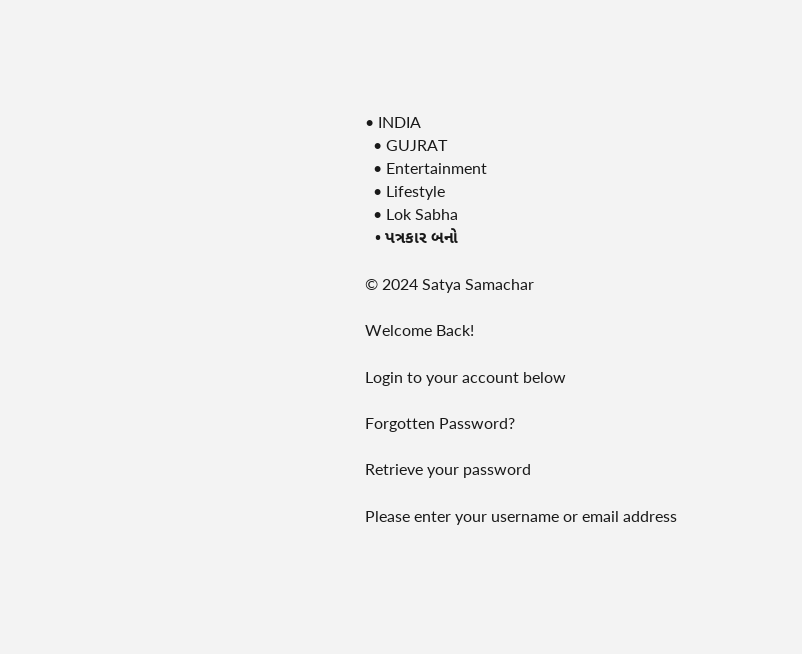• INDIA
  • GUJRAT
  • Entertainment
  • Lifestyle
  • Lok Sabha
  • પત્રકાર બનો

© 2024 Satya Samachar

Welcome Back!

Login to your account below

Forgotten Password?

Retrieve your password

Please enter your username or email address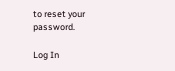to reset your password.

Log In